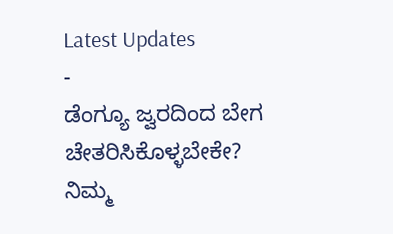Latest Updates
-
ಡೆಂಗ್ಯೂ ಜ್ವರದಿಂದ ಬೇಗ ಚೇತರಿಸಿಕೊಳ್ಳಬೇಕೇ? ನಿಮ್ಮ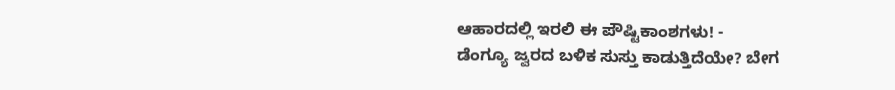ಆಹಾರದಲ್ಲಿ ಇರಲಿ ಈ ಪೌಷ್ಟಿಕಾಂಶಗಳು! -
ಡೆಂಗ್ಯೂ ಜ್ವರದ ಬಳಿಕ ಸುಸ್ತು ಕಾಡುತ್ತಿದೆಯೇ? ಬೇಗ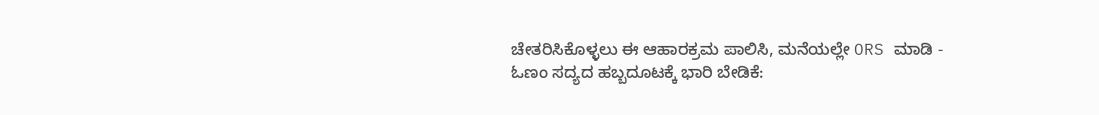ಚೇತರಿಸಿಕೊಳ್ಳಲು ಈ ಆಹಾರಕ್ರಮ ಪಾಲಿಸಿ, ಮನೆಯಲ್ಲೇ ORS ಮಾಡಿ -
ಓಣಂ ಸದ್ಯದ ಹಬ್ಬದೂಟಕ್ಕೆ ಭಾರಿ ಬೇಡಿಕೆ: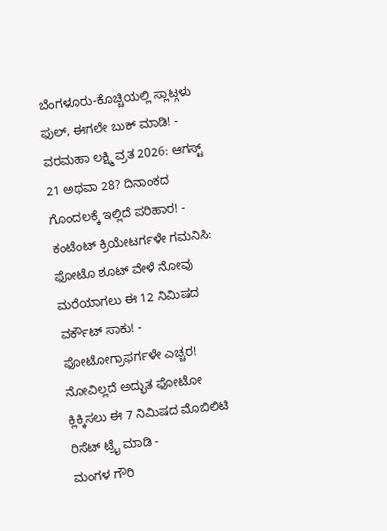ಬೆಂಗಳೂರು-ಕೊಚ್ಚಿಯಲ್ಲಿ ಸ್ಲಾಟ್ಗಳು ಫುಲ್, ಈಗಲೇ ಬುಕ್ ಮಾಡಿ! -
ವರಮಹಾ ಲಕ್ಷ್ಮಿ ವ್ರತ 2026: ಆಗಸ್ಟ್ 21 ಅಥವಾ 28? ದಿನಾಂಕದ ಗೊಂದಲಕ್ಕೆ ಇಲ್ಲಿದೆ ಪರಿಹಾರ! -
ಕಂಟೆಂಟ್ ಕ್ರಿಯೇಟರ್ಗಳೇ ಗಮನಿಸಿ: ಫೋಟೊ ಶೂಟ್ ವೇಳೆ ನೋವು ಮರೆಯಾಗಲು ಈ 12 ನಿಮಿಷದ ವರ್ಕೌಟ್ ಸಾಕು! -
ಫೋಟೋಗ್ರಾಫರ್ಗಳೇ ಎಚ್ಚರ! ನೋವಿಲ್ಲದೆ ಅದ್ಭುತ ಫೋಟೋ ಕ್ಲಿಕ್ಕಿಸಲು ಈ 7 ನಿಮಿಷದ ಮೊಬಿಲಿಟಿ ರಿಸೆಟ್ ಟ್ರೈ ಮಾಡಿ -
ಮಂಗಳ ಗೌರಿ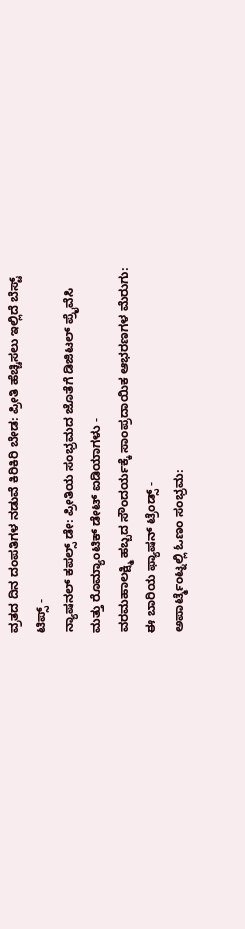ವ್ರತದ ದಿನ ದಂಪತಿಗಳ ನಡುವೆ ಕಿರಿಕಿರಿ ಬೇಡ: ಪ್ರೀತಿ ಹೆಚ್ಚಿಸಲು ಇಲ್ಲಿದೆ ಬೆಸ್ಟ್ ಟಿಪ್ಸ್ -
ನ್ಯಾಷನಲ್ ಕಪಲ್ಸ್ ಡೇ: ಪ್ರೀತಿಯ ಸಂಭ್ರಮದ ಜೊತೆಗೆ ಡಿಜಿಟಲ್ ಪ್ರೈವೆಸಿ ಮತ್ತು ರೊಮ್ಯಾಂಟಿಕ್ ಡೇಟ್ ಐಡಿಯಾಗಳು -
ವರಮಹಾಲಕ್ಷ್ಮಿ ಹಬ್ಬದ ಸೌಂದರ್ಯಕ್ಕೆ ಸಾಂಪ್ರದಾಯಿಕ ಆಭರಣಗಳ ಮೆರುಗು: ಈ ಬಾರಿಯ ಫ್ಯಾಷನ್ ಟ್ರೆಂಡ್ಸ್ -
ಅಪಾರ್ಟ್ಮೆಂಟ್ನಲ್ಲಿ ಓಣಂ ಸಂಭ್ರಮ: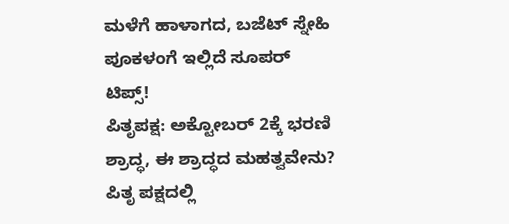ಮಳೆಗೆ ಹಾಳಾಗದ, ಬಜೆಟ್ ಸ್ನೇಹಿ ಪೂಕಳಂಗೆ ಇಲ್ಲಿದೆ ಸೂಪರ್ ಟಿಪ್ಸ್!
ಪಿತೃಪಕ್ಷ: ಅಕ್ಟೋಬರ್ 2ಕ್ಕೆ ಭರಣಿ ಶ್ರಾದ್ಧ, ಈ ಶ್ರಾದ್ಧದ ಮಹತ್ವವೇನು?
ಪಿತೃ ಪಕ್ಷದಲ್ಲಿ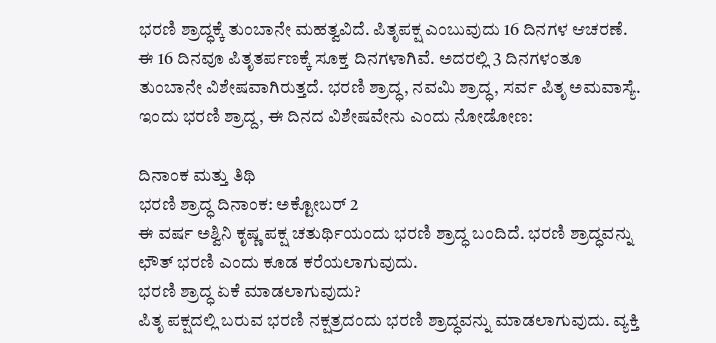ಭರಣಿ ಶ್ರಾದ್ಧಕ್ಕೆ ತುಂಬಾನೇ ಮಹತ್ವವಿದೆ. ಪಿತೃಪಕ್ಷ ಎಂಬುವುದು 16 ದಿನಗಳ ಆಚರಣೆ. ಈ 16 ದಿನವೂ ಪಿತೃತರ್ಪಣಕ್ಕೆ ಸೂಕ್ತ ದಿನಗಳಾಗಿವೆ. ಅದರಲ್ಲಿ 3 ದಿನಗಳಂತೂ ತುಂಬಾನೇ ವಿಶೇಷವಾಗಿರುತ್ತದೆ. ಭರಣಿ ಶ್ರಾದ್ಧ, ನವಮಿ ಶ್ರಾದ್ಧ, ಸರ್ವ ಪಿತೃ ಅಮವಾಸ್ಯೆ. ಇಂದು ಭರಣಿ ಶ್ರಾದ್ದ, ಈ ದಿನದ ವಿಶೇಷವೇನು ಎಂದು ನೋಡೋಣ:

ದಿನಾಂಕ ಮತ್ತು ತಿಥಿ
ಭರಣಿ ಶ್ರಾದ್ಧ ದಿನಾಂಕ: ಅಕ್ಟೋಬರ್ 2
ಈ ವರ್ಷ ಅಶ್ವಿನಿ ಕೃಷ್ಣ ಪಕ್ಷ ಚತುರ್ಥಿಯಂದು ಭರಣಿ ಶ್ರಾದ್ಧ ಬಂದಿದೆ. ಭರಣಿ ಶ್ರಾದ್ಧವನ್ನು ಛೌತ್ ಭರಣಿ ಎಂದು ಕೂಡ ಕರೆಯಲಾಗುವುದು.
ಭರಣಿ ಶ್ರಾದ್ಧ ಏಕೆ ಮಾಡಲಾಗುವುದು?
ಪಿತೃ ಪಕ್ಷದಲ್ಲಿ ಬರುವ ಭರಣಿ ನಕ್ಷತ್ರದಂದು ಭರಣಿ ಶ್ರಾದ್ಧವನ್ನು ಮಾಡಲಾಗುವುದು. ವ್ಯಕ್ತಿ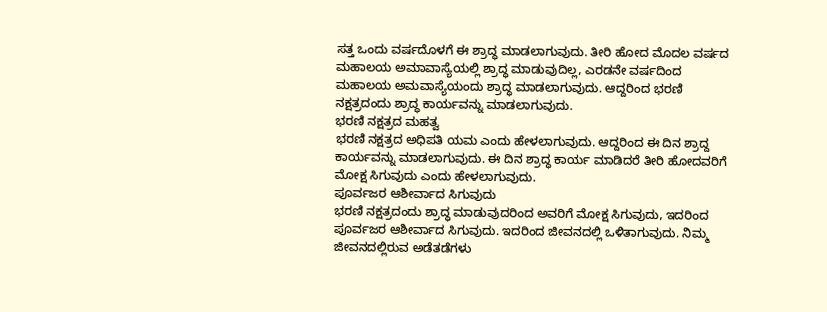ಸತ್ತ ಒಂದು ವರ್ಷದೊಳಗೆ ಈ ಶ್ರಾದ್ಧ ಮಾಡಲಾಗುವುದು. ತೀರಿ ಹೋದ ಮೊದಲ ವರ್ಷದ ಮಹಾಲಯ ಅಮಾವಾಸ್ಯೆಯಲ್ಲಿ ಶ್ರಾದ್ಧ ಮಾಡುವುದಿಲ್ಲ, ಎರಡನೇ ವರ್ಷದಿಂದ ಮಹಾಲಯ ಅಮವಾಸ್ಯೆಯಂದು ಶ್ರಾದ್ಧ ಮಾಡಲಾಗುವುದು. ಆದ್ದರಿಂದ ಭರಣಿ ನಕ್ಷತ್ರದಂದು ಶ್ರಾದ್ಧ ಕಾರ್ಯವನ್ನು ಮಾಡಲಾಗುವುದು.
ಭರಣಿ ನಕ್ಷತ್ರದ ಮಹತ್ವ
ಭರಣಿ ನಕ್ಷತ್ರದ ಅಧಿಪತಿ ಯಮ ಎಂದು ಹೇಳಲಾಗುವುದು. ಆದ್ದರಿಂದ ಈ ದಿನ ಶ್ರಾದ್ದ ಕಾರ್ಯವನ್ನು ಮಾಡಲಾಗುವುದು. ಈ ದಿನ ಶ್ರಾದ್ಧ ಕಾರ್ಯ ಮಾಡಿದರೆ ತೀರಿ ಹೋದವರಿಗೆ ಮೋಕ್ಷ ಸಿಗುವುದು ಎಂದು ಹೇಳಲಾಗುವುದು.
ಪೂರ್ವಜರ ಆಶೀರ್ವಾದ ಸಿಗುವುದು
ಭರಣಿ ನಕ್ಷತ್ರದಂದು ಶ್ರಾದ್ಧ ಮಾಡುವುದರಿಂದ ಅವರಿಗೆ ಮೋಕ್ಷ ಸಿಗುವುದು, ಇದರಿಂದ ಪೂರ್ವಜರ ಆಶೀರ್ವಾದ ಸಿಗುವುದು. ಇದರಿಂದ ಜೀವನದಲ್ಲಿ ಒಳಿತಾಗುವುದು. ನಿಮ್ಮ ಜೀವನದಲ್ಲಿರುವ ಅಡೆತಡೆಗಳು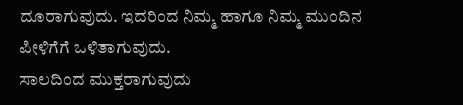ದೂರಾಗುವುದು. ಇದರಿಂದ ನಿಮ್ಮ ಹಾಗೂ ನಿಮ್ಮ ಮುಂದಿನ ಪೀಳಿಗೆಗೆ ಒಳಿತಾಗುವುದು.
ಸಾಲದಿಂದ ಮುಕ್ತರಾಗುವುದು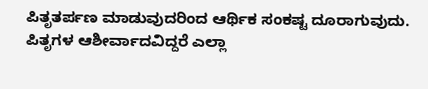ಪಿತೃತರ್ಪಣ ಮಾಡುವುದರಿಂದ ಆರ್ಥಿಕ ಸಂಕಷ್ಟ ದೂರಾಗುವುದು. ಪಿತೃಗಳ ಆಶೀರ್ವಾದವಿದ್ದರೆ ಎಲ್ಲಾ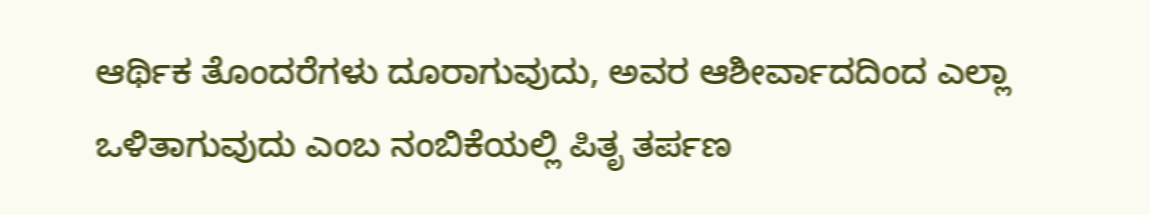ಆರ್ಥಿಕ ತೊಂದರೆಗಳು ದೂರಾಗುವುದು, ಅವರ ಆಶೀರ್ವಾದದಿಂದ ಎಲ್ಲಾ ಒಳಿತಾಗುವುದು ಎಂಬ ನಂಬಿಕೆಯಲ್ಲಿ ಪಿತೃ ತರ್ಪಣ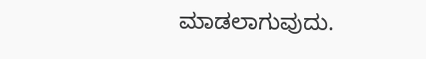ಮಾಡಲಾಗುವುದು.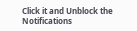Click it and Unblock the Notifications